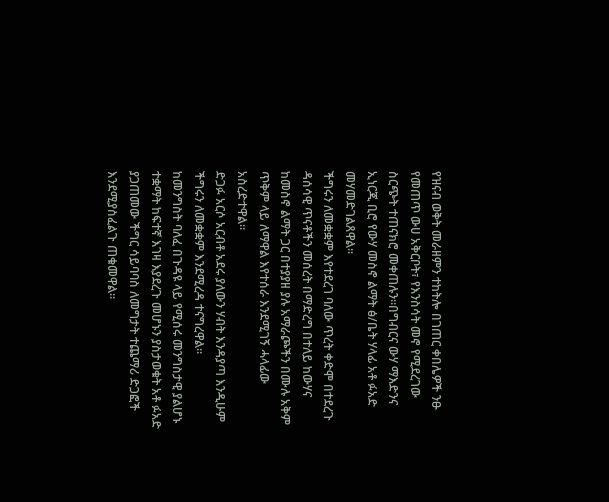የዝናብ ወቅት መራዘምን ተከትሎ በገጠር ቀበሌዎች ንፁ የመጠጥ ውሀ አቅርቦት፣ የእንስሳት መኖ የሚደረገው ስርጭት ተጠናክሮ መቀጠሉን።በግብርና ውሃ ማእድንና ኢነርጂ ቢሮ የውሃ መስኖ ልማት ፅ/ቤት ሃላፊ አቶ ፉአድ መሃመድገልጸዋል።
ችግሩን ለመቋቋም እየተደረገ ባለው ጥረት ቀድሞ በተደረጉ ዳሰሳዊ ጥናቶችን መሰረት በማድረግ በተለይ ከውሃና ከመስኖ ልማት ጋር በተያያዘ ያሉ አማራጮችን በሙሉ አቅም ጥቅም ላይ ለማዋል እየተሰራ እንደሚገኝ ሓላፊው አስረድተዋል።
ድጋፉ አርሶ አርብቶ አደሩ ያለውን ሃብት እንዳያጣ እንዲሁም ችግሩን ለመቋቋም እንደሚረዳ ተናግረዋል።
ከመንግስት ባለፈ በጉዳዩ ላይ የሚሰሩ መንግስታዊ ያልሆኑ ተቋማት ከፍተኛ እገዛ እያደረጉ መሆኑን ያስታወቁት አቶ ፉአድ ያጋጠመው ችግር ሳይባባስ ለመግታት ተጨማሪ ድጋፎች እንደሚያስፈልጉ ጠቁመዋል።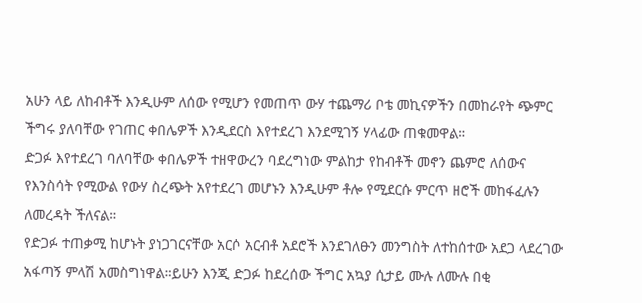አሁን ላይ ለከብቶች እንዲሁም ለሰው የሚሆን የመጠጥ ውሃ ተጨማሪ ቦቴ መኪናዎችን በመከራየት ጭምር ችግሩ ያለባቸው የገጠር ቀበሌዎች እንዲደርስ እየተደረገ እንደሚገኝ ሃላፊው ጠቁመዋል።
ድጋፉ እየተደረገ ባለባቸው ቀበሌዎች ተዘዋውረን ባደረግነው ምልከታ የከብቶች መኖን ጨምሮ ለሰውና የእንስሳት የሚውል የውሃ ስረጭት አየተደረገ መሆኑን እንዲሁም ቶሎ የሚደርሱ ምርጥ ዘሮች መከፋፈሉን ለመረዳት ችለናል።
የድጋፉ ተጠቃሚ ከሆኑት ያነጋገርናቸው አርሶ አርብቶ አደሮች እንደገለፁን መንግስት ለተከሰተው አደጋ ላደረገው አፋጣኝ ምላሽ አመስግነዋል።ይሁን እንጂ ድጋፉ ከደረሰው ችግር አኳያ ሲታይ ሙሉ ለሙሉ በቂ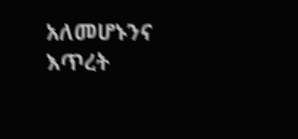አለመሆኑንና እጥረት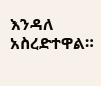እንዳለ አስረድተዋል።